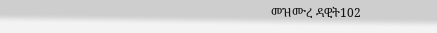መዝሙረ ዳዊት102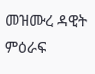መዝሙረ ዳዊት ምዕራፍ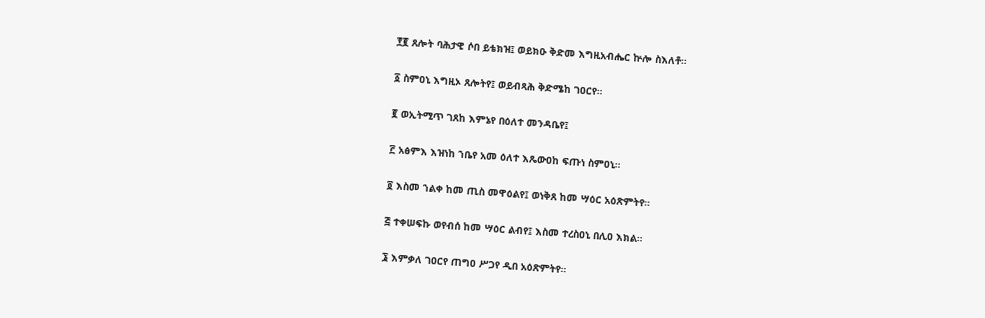፻፪ ጸሎት ባሕታዊ ሶበ ይቴክዝ፤ ወይክዑ ቅድመ እግዚአብሔር ኵሎ ስእለቶ።

፩ ስምዐኒ እግዚኦ ጸሎትየ፤ ወይብጻሕ ቅድሜከ ገዐርየ።

፪ ወኢትሚጥ ገጸከ እምኔየ በዕለተ መንዳቤየ፤

፫ አፅምእ እዝነከ ኀቤየ አመ ዕለተ እጼውዐከ ፍጡነ ስምዐኒ።

፬ እስመ ኀልቀ ከመ ጢስ መዋዕልየ፤ ወነቅጸ ከመ ሣዕር አዕጽምትየ።

፭ ተቀሠፍኩ ወየብሰ ከመ ሣዕር ልብየ፤ እስመ ተረስዐኒ በሊዐ እክል።

፮ እምቃለ ገዐርየ ጠግዐ ሥጋየ ዲበ አዕጽምትየ።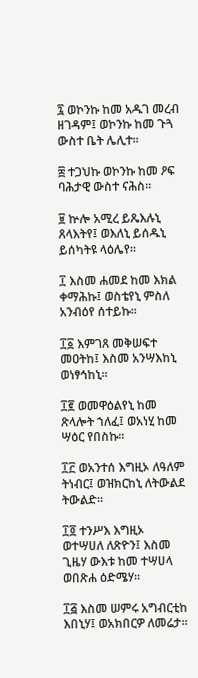፯ ወኮንኩ ከመ አዱገ መረብ ዘገዳም፤ ወኮንኩ ከመ ጉጓ ውስተ ቤት ሌሊተ።

፰ ተጋህኩ ወኮንኩ ከመ ዖፍ ባሕታዊ ውስተ ናሕስ።

፱ ኵሎ አሚረ ይጼእሉኒ ጸላእትየ፤ ወእለኒ ይሰዱኒ ይሰካትዩ ላዕሌየ።

፲ እስመ ሐመደ ከመ እክል ቀማሕኩ፤ ወስቴየኒ ምስለ አንብዕየ ሰተይኩ።

፲፩ እምገጸ መቅሠፍተ መዐትከ፤ እስመ አንሣእከኒ ወነፃኅከኒ።

፲፪ ወመዋዕልየኒ ከመ ጽላሎት ኀለፈ፤ ወአነሂ ከመ ሣዕር የበስኩ።

፲፫ ወአንተሰ እግዚኦ ለዓለም ትነብር፤ ወዝክርከኒ ለትውልደ ትውልድ።

፲፬ ተንሥእ እግዚኦ ወተሣሀለ ለጽዮን፤ እስመ ጊዜሃ ውእቱ ከመ ተሣሀላ ወበጽሐ ዕድሜሃ።

፲፭ እስመ ሠምሩ አግብርቲከ እበኒሃ፤ ወአክበርዎ ለመሬታ።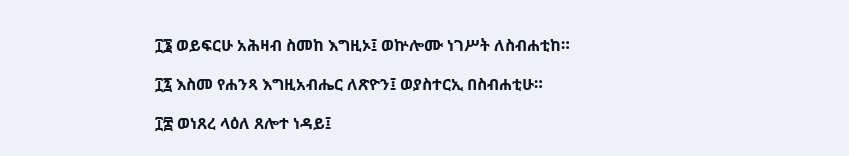፲፮ ወይፍርሁ አሕዛብ ስመከ እግዚኦ፤ ወኵሎሙ ነገሥት ለስብሐቲከ።

፲፯ እስመ የሐንጻ እግዚአብሔር ለጽዮን፤ ወያስተርኢ በስብሐቲሁ።

፲፰ ወነጸረ ላዕለ ጸሎተ ነዳይ፤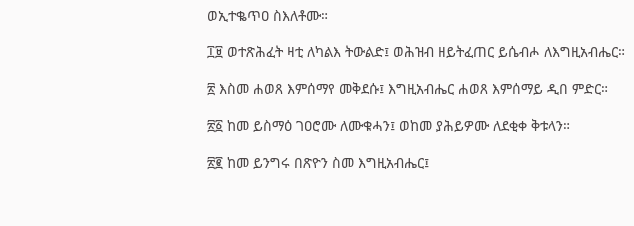ወኢተቈጥዐ ስእለቶሙ።

፲፱ ወተጽሕፈት ዛቲ ለካልእ ትውልድ፤ ወሕዝብ ዘይትፈጠር ይሴብሖ ለእግዚአብሔር።

፳ እስመ ሐወጸ እምሰማየ መቅደሱ፤ እግዚአብሔር ሐወጸ እምሰማይ ዲበ ምድር።

፳፩ ከመ ይስማዕ ገዐሮሙ ለሙቁሓን፤ ወከመ ያሕይዎሙ ለደቂቀ ቅቱላን።

፳፪ ከመ ይንግሩ በጽዮን ስመ እግዚአብሔር፤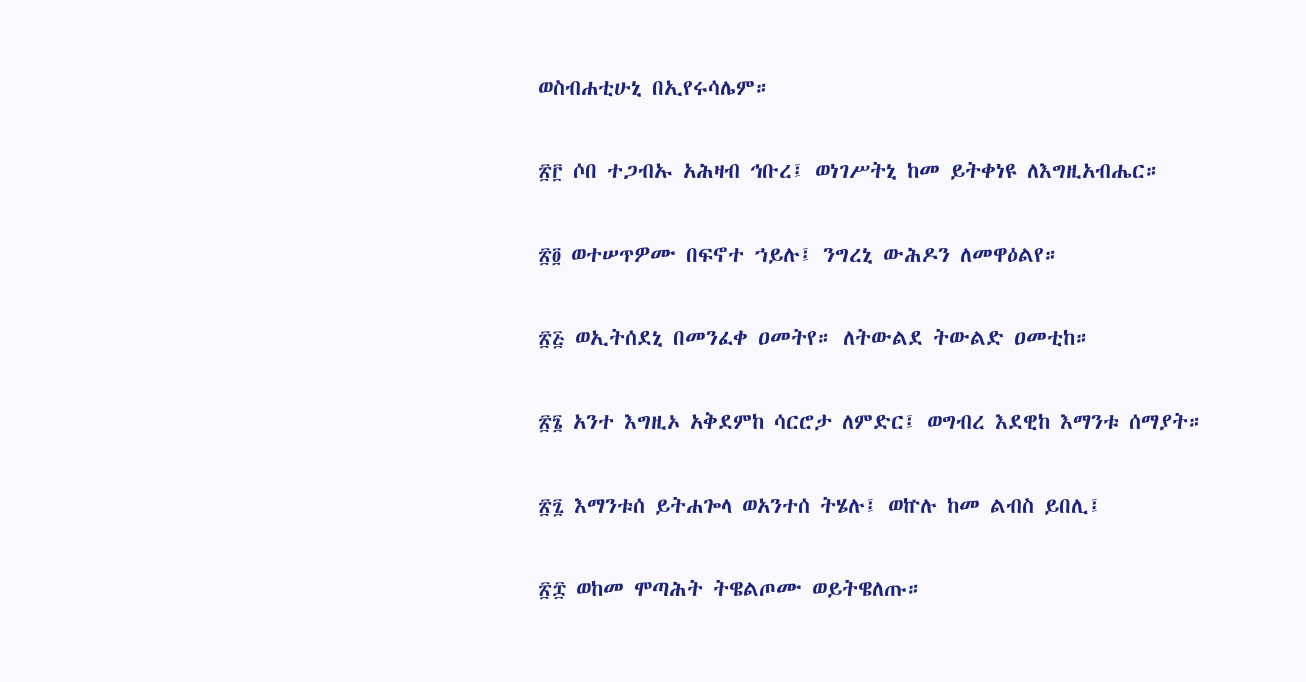ወስብሐቲሁኒ በኢየሩሳሌም።

፳፫ ሶበ ተጋብኡ አሕዛብ ኅቡረ፤ ወነገሥትኒ ከመ ይትቀነዩ ለእግዚአብሔር።

፳፬ ወተሠጥዎሙ በፍኖተ ኀይሉ፤ ንግረኒ ውሕዶን ለመዋዕልየ።

፳፭ ወኢትሰደኒ በመንፈቀ ዐመትየ። ለትውልደ ትውልድ ዐመቲከ።

፳፮ አንተ እግዚኦ አቅደምከ ሳርሮታ ለምድር፤ ወግብረ እደዊከ እማንቱ ሰማያት።

፳፯ እማንቱሰ ይትሐጐላ ወአንተሰ ትሄሉ፤ ወኵሉ ከመ ልብስ ይበሊ፤

፳፰ ወከመ ሞጣሕት ትዌልጦሙ ወይትዌለጡ።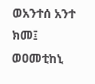ወአንተሰ አንተ ክመ፤ ወዐመቲከኒ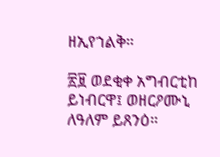ዘኢየኀልቅ።

፳፱ ወደቂቀ አግብርቲከ ይነብርዋ፤ ወዘርዖሙኒ ለዓለም ይጸንዕ።